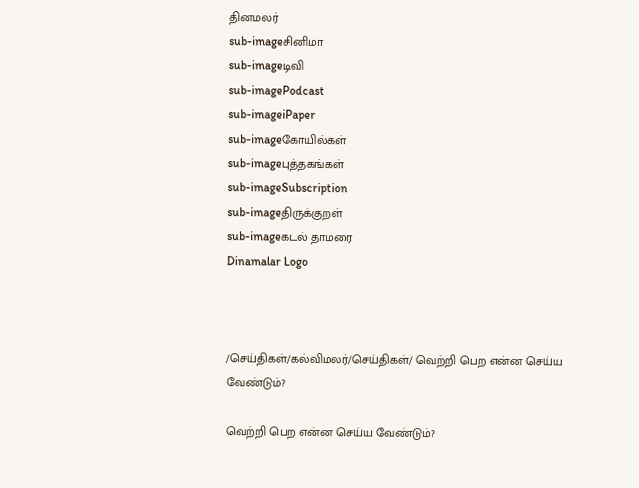தினமலர்
sub-imageசினிமா
sub-imageடிவி
sub-imagePodcast
sub-imageiPaper
sub-imageகோயில்கள்
sub-imageபுத்தகங்கள்
sub-imageSubscription
sub-imageதிருக்குறள்
sub-imageகடல் தாமரை
Dinamalar Logo



/செய்திகள்/கல்விமலர்/செய்திகள்/ வெற்றி பெற என்ன செய்ய வேண்டும்?

வெற்றி பெற என்ன செய்ய வேண்டும்?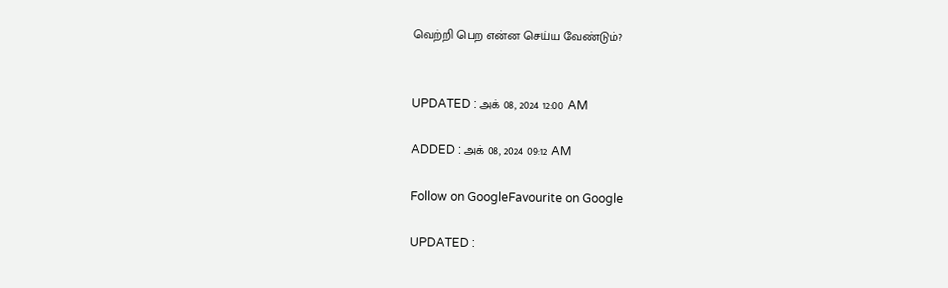வெற்றி பெற என்ன செய்ய வேண்டும்?


UPDATED : அக் 08, 2024 12:00 AM

ADDED : அக் 08, 2024 09:12 AM

Follow on GoogleFavourite on Google

UPDATED :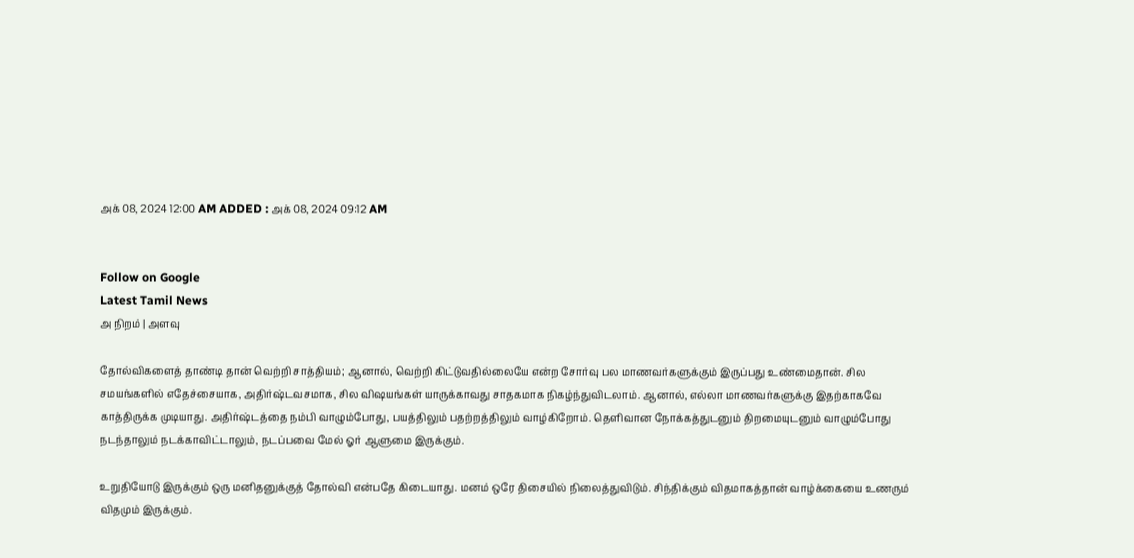அக் 08, 2024 12:00 AM ADDED : அக் 08, 2024 09:12 AM


Follow on Google
Latest Tamil News
அ நிறம் | அளவு

தோல்விகளைத் தாண்டி தான் வெற்றி சாத்தியம்; ஆனால், வெற்றி கிட்டுவதில்லையே என்ற சோர்வு பல மாணவர்களுக்கும் இருப்பது உண்மைதான். சில சமயங்களில் எதேச்சையாக, அதிர்ஷ்டவசமாக, சில விஷயங்கள் யாருக்காவது சாதகமாக நிகழ்ந்துவிடலாம். ஆனால், எல்லா மாணவர்களுக்கு இதற்காகவே காத்திருக்க முடியாது. அதிர்ஷ்டத்தை நம்பி வாழும்போது, பயத்திலும் பதற்றத்திலும் வாழ்கிறோம். தெளிவான நோக்கத்துடனும் திறமையுடனும் வாழும்போது நடந்தாலும் நடக்காவிட்டாலும், நடப்பவை மேல் ஓர் ஆளுமை இருக்கும்.

உறுதியோடு இருக்கும் ஒரு மனிதனுக்குத் தோல்வி என்பதே கிடையாது. மனம் ஒரே திசையில் நிலைத்துவிடும். சிந்திக்கும் விதமாகத்தான் வாழ்க்கையை உணரும் விதமும் இருக்கும்.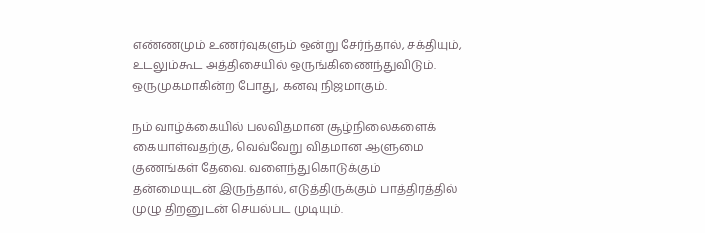எண்ணமும் உணர்வுகளும் ஒன்று சேர்ந்தால், சக்தியும், உடலும்கூட அத்திசையில் ஒருங்கிணைந்துவிடும். ஒருமுகமாகின்ற போது, கனவு நிஜமாகும்.

நம் வாழ்க்கையில் பலவிதமான சூழ்நிலைகளைக் கையாள்வதற்கு, வெவ்வேறு விதமான ஆளுமை குணங்கள் தேவை. வளைந்துகொடுக்கும் தன்மையுடன் இருந்தால், எடுத்திருக்கும் பாத்திரத்தில் முழு திறனுடன் செயல்பட முடியும்.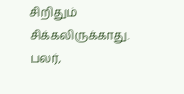சிறிதும் சிக்கலிருக்காது. பலர்,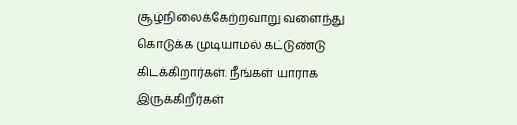சூழ்நிலைக்கேற்றவாறு வளைந்து கொடுக்க முடியாமல் கட்டுண்டு கிடக்கிறார்கள். நீங்கள் யாராக இருக்கிறீர்கள்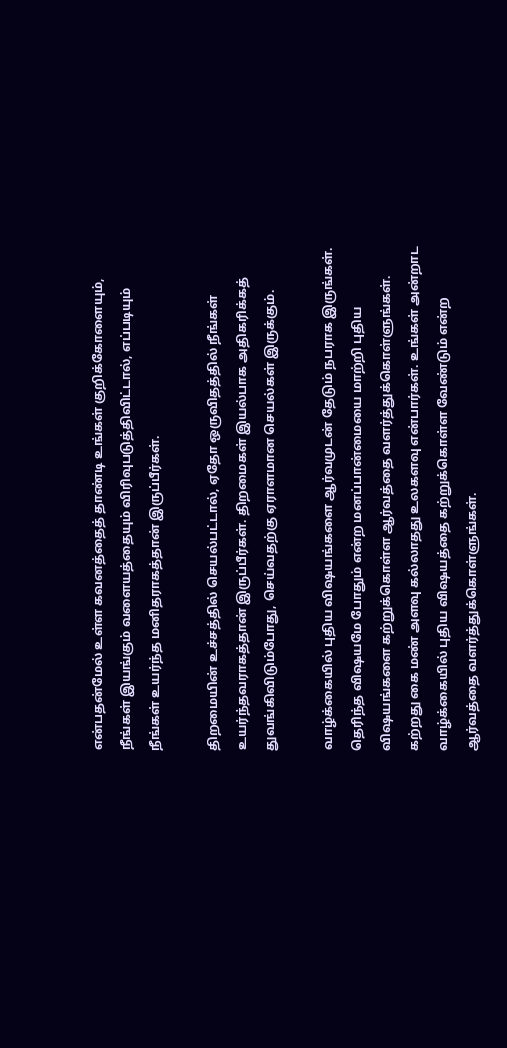என்பதன்மேல் உள்ள கவனத்தைத் தாண்டி உங்கள் குறிக்கோளையும், நீங்கள் இயங்கும் வளையத்தையும் விரிவுபடுத்திவிட்டால், எப்படியும் நீங்கள் உயர்ந்த மனிதராகத்தான் இருப்பீர்கள்.

திறமையின் உச்சத்தில் செயல்பட்டால், ஏதோ ஒருவிதத்தில் நீங்கள் உயர்ந்தவராகத்தான் இருப்பீர்கள். திறமைகள் இயல்பாக அதிகரிக்கத் துவங்கிவிடும்போது, செய்வதற்கு ஏராளமான செயல்கள் இருக்கும்.

வாழ்க்கையில் புதிய விஷயங்களை ஆர்வமுடன் தேடும் நபராக இருங்கள். தெரிந்த விஷயமே போதும் என்ற மனப்பான்மையை மாற்றி புதிய விஷயங்களை கற்றுக்கொள்ள ஆர்வத்தை வளர்த்துக்கொள்ளுங்கள். கற்றது கை மண் அளவு கல்லாதது உலகளவு என்பார்கள். உங்கள் அன்றாட வாழ்க்கையில் புதிய விஷயத்தை கற்றுக்கொள்ள வேண்டும் என்ற ஆர்வத்தை வளர்த்துக்கொள்ளுங்கள்.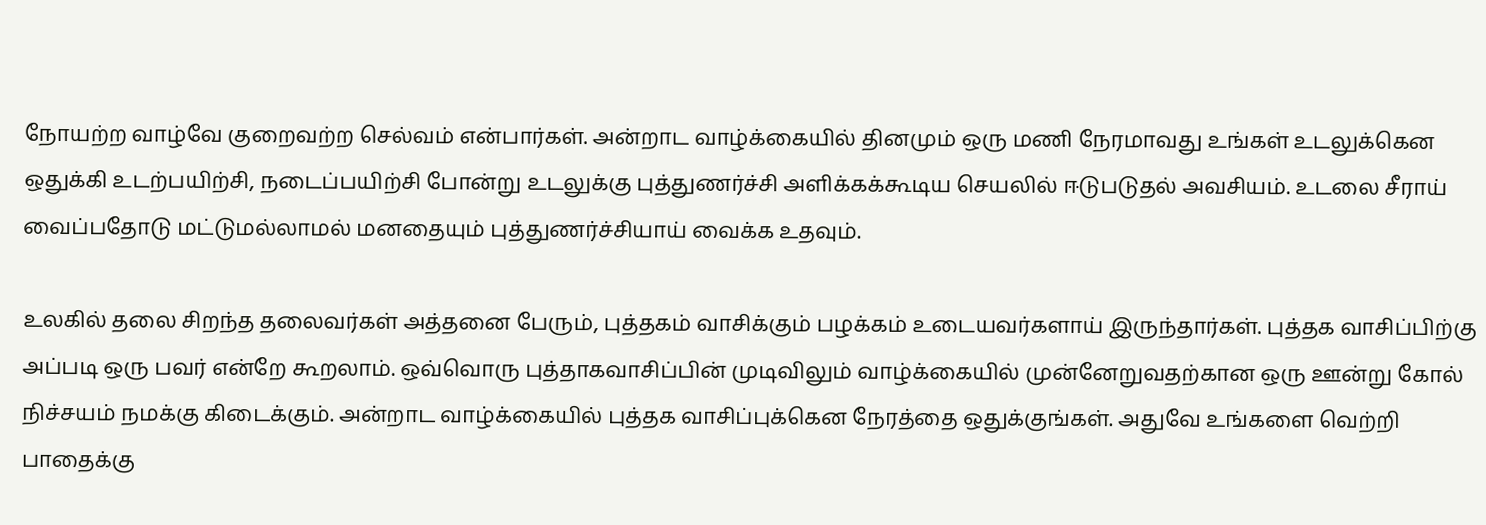நோயற்ற வாழ்வே குறைவற்ற செல்வம் என்பார்கள். அன்றாட வாழ்க்கையில் தினமும் ஒரு மணி நேரமாவது உங்கள் உடலுக்கென ஒதுக்கி உடற்பயிற்சி, நடைப்பயிற்சி போன்று உடலுக்கு புத்துணர்ச்சி அளிக்கக்கூடிய செயலில் ஈடுபடுதல் அவசியம். உடலை சீராய் வைப்பதோடு மட்டுமல்லாமல் மனதையும் புத்துணர்ச்சியாய் வைக்க உதவும்.

உலகில் தலை சிறந்த தலைவர்கள் அத்தனை பேரும், புத்தகம் வாசிக்கும் பழக்கம் உடையவர்களாய் இருந்தார்கள். புத்தக வாசிப்பிற்கு அப்படி ஒரு பவர் என்றே கூறலாம். ஒவ்வொரு புத்தாகவாசிப்பின் முடிவிலும் வாழ்க்கையில் முன்னேறுவதற்கான ஒரு ஊன்று கோல் நிச்சயம் நமக்கு கிடைக்கும். அன்றாட வாழ்க்கையில் புத்தக வாசிப்புக்கென நேரத்தை ஒதுக்குங்கள். அதுவே உங்களை வெற்றி பாதைக்கு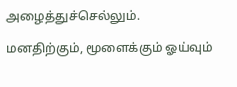அழைத்துச்செல்லும்.

மனதிற்கும், மூளைக்கும் ஓய்வும்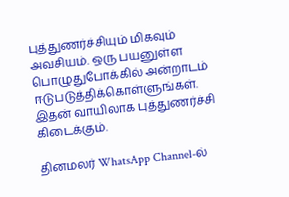புத்துணர்ச்சியும் மிகவும் அவசியம். ஒரு பயனுள்ள பொழுதுபோக்கில் அன்றாடம் ஈடுபடுத்திக்கொள்ளுங்கள். இதன் வாயிலாக புத்துணர்ச்சி கிடைக்கும்.

தினமலர் WhatsApp Channel-ல்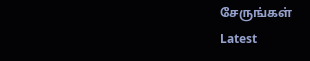சேருங்கள்
Latest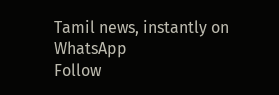Tamil news, instantly on WhatsApp
Follow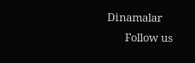Dinamalar
      Follow us